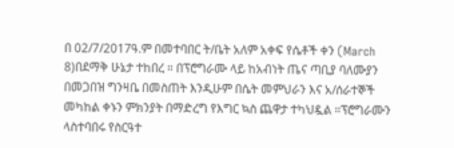በ 02/7/2017ዓ.ም በመተባበር ት/ቤት አለም አቀፍ የሴቶች ቀን (March 8)በደማቅ ሁኔታ ተከበረ ። በፕሮግራሙ ላይ ከአብነት ጤና ጣቢያ ባለሙያን በመጋበዝ ግንዛቤ በመስጠት እንዲሁም በሴት መምህራን እና አ/ሰራተኞች መካከል ቀኑን ምክንያት በማድረግ የእግር ኳስ ጨዋታ ተካህዷል ።ፕሮግራሙን ላስተባበሩ የስርዓተ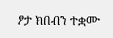ፆታ ክበብን ተቋሙ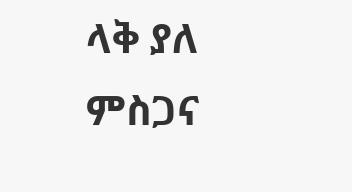ላቅ ያለ ምስጋና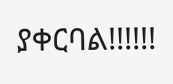ያቀርባል!!!!!!